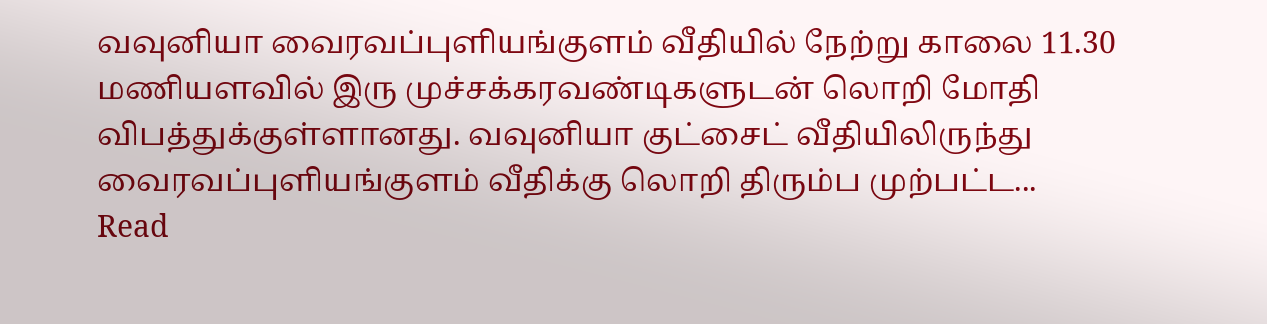வவுனியா வைரவப்புளியங்குளம் வீதியில் நேற்று காலை 11.30 மணியளவில் இரு முச்சக்கரவண்டிகளுடன் லொறி மோதி விபத்துக்குள்ளானது. வவுனியா குட்சைட் வீதியிலிருந்து வைரவப்புளியங்குளம் வீதிக்கு லொறி திரும்ப முற்பட்ட...
Read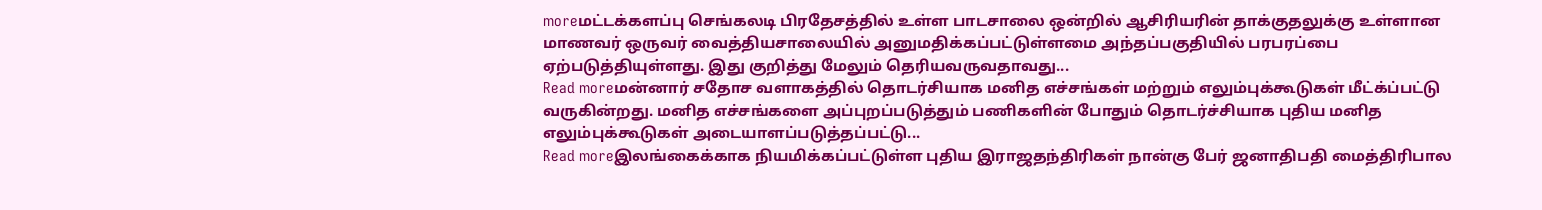moreமட்டக்களப்பு செங்கலடி பிரதேசத்தில் உள்ள பாடசாலை ஒன்றில் ஆசிரியரின் தாக்குதலுக்கு உள்ளான மாணவர் ஒருவர் வைத்தியசாலையில் அனுமதிக்கப்பட்டுள்ளமை அந்தப்பகுதியில் பரபரப்பை ஏற்படுத்தியுள்ளது. இது குறித்து மேலும் தெரியவருவதாவது...
Read moreமன்னார் சதோச வளாகத்தில் தொடர்சியாக மனித எச்சங்கள் மற்றும் எலும்புக்கூடுகள் மீட்க்ப்பட்டு வருகின்றது. மனித எச்சங்களை அப்புறப்படுத்தும் பணிகளின் போதும் தொடர்ச்சியாக புதிய மனித எலும்புக்கூடுகள் அடையாளப்படுத்தப்பட்டு...
Read moreஇலங்கைக்காக நியமிக்கப்பட்டுள்ள புதிய இராஜதந்திரிகள் நான்கு பேர் ஜனாதிபதி மைத்திரிபால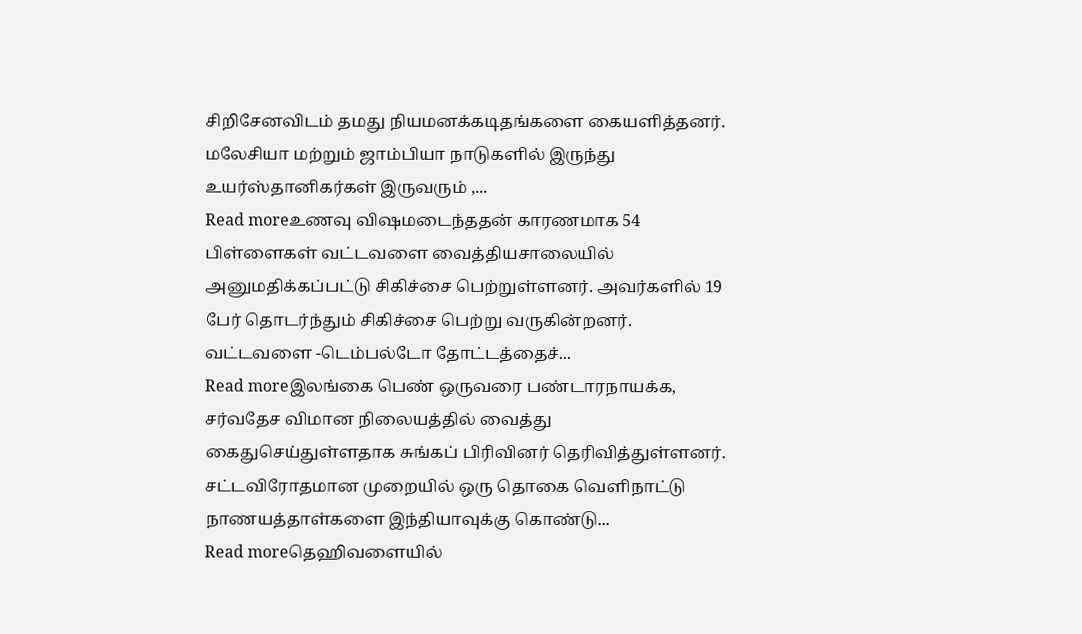சிறிசேனவிடம் தமது நியமனக்கடிதங்களை கையளித்தனர். மலேசியா மற்றும் ஜாம்பியா நாடுகளில் இருந்து உயர்ஸ்தானிகர்கள் இருவரும் ,...
Read moreஉணவு விஷமடைந்ததன் காரணமாக 54 பிள்ளைகள் வட்டவளை வைத்தியசாலையில் அனுமதிக்கப்பட்டு சிகிச்சை பெற்றுள்ளனர். அவர்களில் 19 பேர் தொடர்ந்தும் சிகிச்சை பெற்று வருகின்றனர். வட்டவளை -டெம்பல்டோ தோட்டத்தைச்...
Read moreஇலங்கை பெண் ஒருவரை பண்டாரநாயக்க, சர்வதேச விமான நிலையத்தில் வைத்து கைதுசெய்துள்ளதாக சுங்கப் பிரிவினர் தெரிவித்துள்ளனர். சட்டவிரோதமான முறையில் ஒரு தொகை வெளிநாட்டு நாணயத்தாள்களை இந்தியாவுக்கு கொண்டு...
Read moreதெஹிவளையில்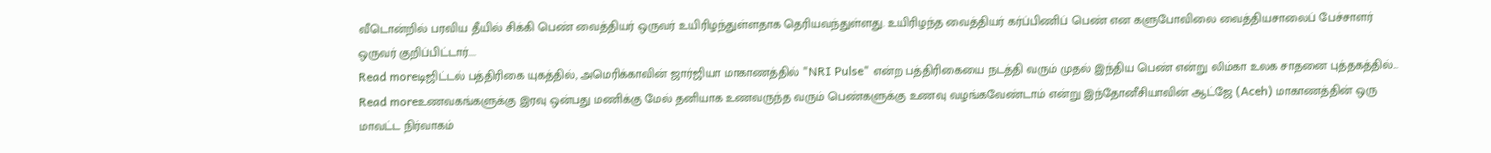வீடொன்றில் பரவிய தீயில் சிக்கி பெண் வைத்தியர் ஒருவர் உயிரிழந்துள்ளதாக தெரியவந்துள்ளது. உயிரிழந்த வைத்தியர் கர்ப்பிணிப் பெண் என களுபோவிலை வைத்தியசாலைப் பேச்சாளர் ஒருவர் குறிப்பிட்டார்....
Read moreடிஜிட்டல் பத்திரிகை யுகத்தில், அமெரிக்காவின் ஜார்ஜியா மாகாணத்தில் "NRI Pulse" என்ற பத்திரிகையை நடத்தி வரும் முதல் இந்திய பெண் என்று லிம்கா உலக சாதனை புத்தகத்தில்...
Read moreஉணவகங்களுக்கு இரவு ஒன்பது மணிக்கு மேல் தனியாக உணவருந்த வரும் பெண்களுக்கு உணவு வழங்கவேண்டாம் என்று இந்தோனீசியாவின் ஆட்ஜே (Aceh) மாகாணத்தின் ஒரு மாவட்ட நிர்வாகம்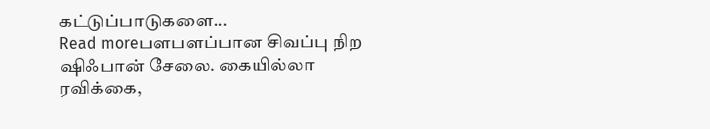கட்டுப்பாடுகளை...
Read moreபளபளப்பான சிவப்பு நிற ஷிஃபான் சேலை. கையில்லா ரவிக்கை,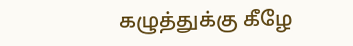கழுத்துக்கு கீழே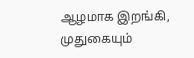ஆழமாக இறங்கி, முதுகையும்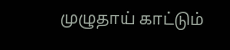முழுதாய் காட்டும்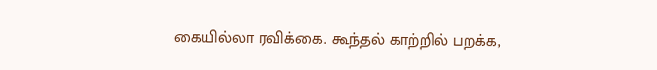கையில்லா ரவிக்கை. கூந்தல் காற்றில் பறக்க,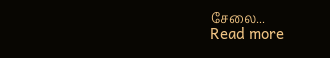சேலை...
Read more